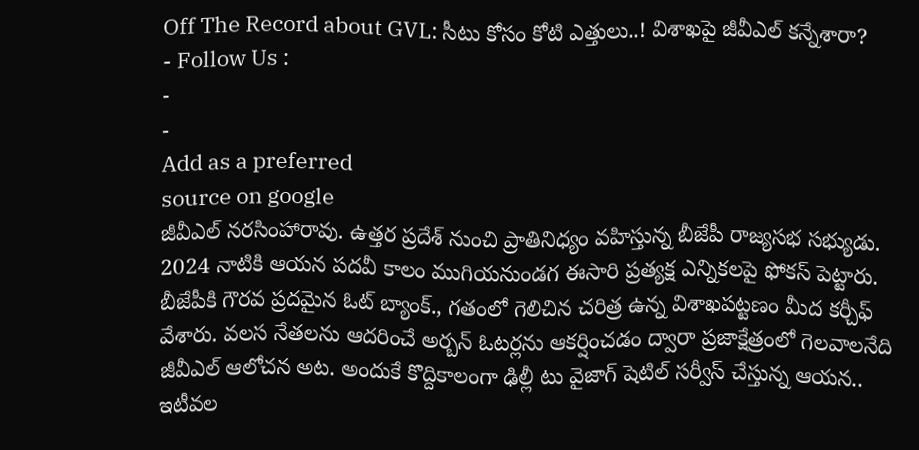Off The Record about GVL: సీటు కోసం కోటి ఎత్తులు..! విశాఖపై జీవీఎల్ కన్నేశారా?
- Follow Us :
-
-
Add as a preferred
source on google
జీవీఎల్ నరసింహారావు. ఉత్తర ప్రదేశ్ నుంచి ప్రాతినిధ్యం వహిస్తున్న బీజేపీ రాజ్యసభ సభ్యుడు. 2024 నాటికి ఆయన పదవీ కాలం ముగియనుండగ ఈసారి ప్రత్యక్ష ఎన్నికలపై ఫోకస్ పెట్టారు. బీజేపీకి గౌరవ ప్రదమైన ఓట్ బ్యాంక్., గతంలో గెలిచిన చరిత్ర ఉన్న విశాఖపట్టణం మీద కర్చీఫ్ వేశారు. వలస నేతలను ఆదరించే అర్బన్ ఓటర్లను ఆకర్షించడం ద్వారా ప్రజాక్షేత్రంలో గెలవాలనేది జీవీఎల్ ఆలోచన అట. అందుకే కొద్దికాలంగా ఢిల్లీ టు వైజాగ్ షెటిల్ సర్వీస్ చేస్తున్న ఆయన.. ఇటీవల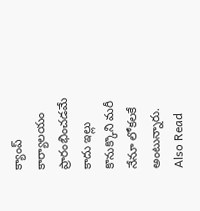క్యాంప్ కార్యాలయం ప్రారంభించడమే కాదు ఇల్లు కొనుక్కొని మరీ నేనూ లోకలకే అంటున్నారు.
Also Read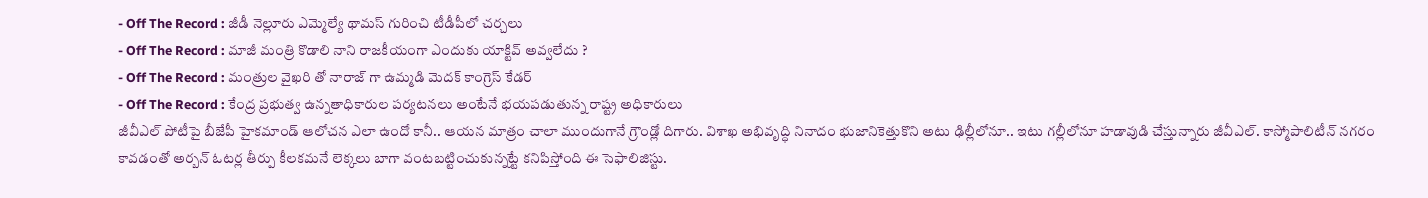- Off The Record : జీడీ నెల్లూరు ఎమ్మెల్యే థామస్ గురించి టీడీపీలో చర్చలు
- Off The Record : మాజీ మంత్రి కొడాలి నాని రాజకీయంగా ఎందుకు యాక్టివ్ అవ్వలేదు ?
- Off The Record : మంత్రుల వైఖరి తో నారాజ్ గా ఉమ్మడి మెదక్ కాంగ్రెస్ కేడర్
- Off The Record : కేంద్ర ప్రభుత్వ ఉన్నతాధికారుల పర్యటనలు అంటేనే భయపడుతున్న రాష్ట్ర అధికారులు
జీవీఎల్ పోటీపై బీజేపీ హైకమాండ్ ఆలోచన ఎలా ఉందో కానీ.. ఆయన మాత్రం చాలా ముందుగానే గ్రౌండ్లో దిగారు. విశాఖ అభివృద్ధి నినాదం భుజానికెత్తుకొని అటు ఢిల్లీలోనూ.. ఇటు గల్లీలోనూ హడావుడి చేస్తున్నారు జీవీఎల్. కాస్మోపాలిటీన్ నగరం కావడంతో అర్బన్ ఓటర్ల తీర్పు కీలకమనే లెక్కలు బాగా వంటబట్టించుకున్నట్టే కనిపిస్తోంది ఈ సెఫాలిజిస్టు.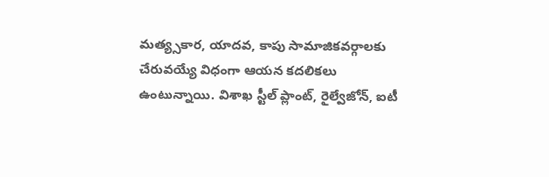మత్య్సకార, యాదవ, కాపు సామాజికవర్గాలకు చేరువయ్యే విధంగా ఆయన కదలికలు ఉంటున్నాయి. విశాఖ స్టీల్ ప్లాంట్, రైల్వేజోన్, ఐటీ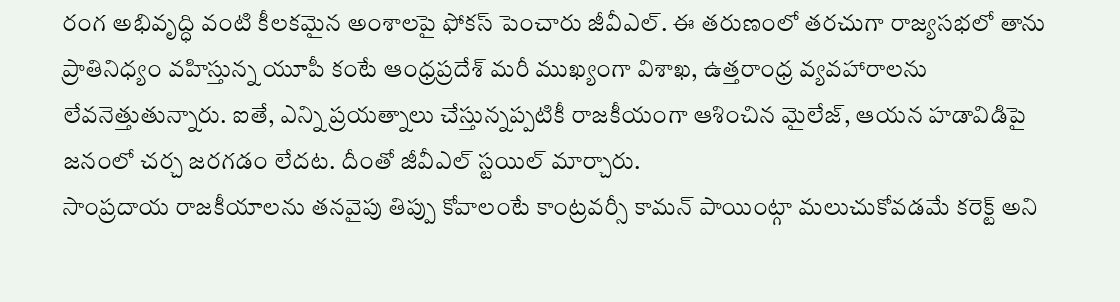రంగ అభివృద్ధి వంటి కీలకమైన అంశాలపై ఫోకస్ పెంచారు జీవీఎల్. ఈ తరుణంలో తరచుగా రాజ్యసభలో తాను ప్రాతినిధ్యం వహిస్తున్న యూపీ కంటే ఆంధ్రప్రదేశ్ మరీ ముఖ్యంగా విశాఖ, ఉత్తరాంధ్ర వ్యవహారాలను లేవనెత్తుతున్నారు. ఐతే, ఎన్ని ప్రయత్నాలు చేస్తున్నప్పటికీ రాజకీయంగా ఆశించిన మైలేజ్, ఆయన హడావిడిపై జనంలో చర్చ జరగడం లేదట. దీంతో జీవీఎల్ స్టయిల్ మార్చారు.
సాంప్రదాయ రాజకీయాలను తనవైపు తిప్పు కోవాలంటే కాంట్రవర్సీ కామన్ పాయింట్గా మలుచుకోవడమే కరెక్ట్ అని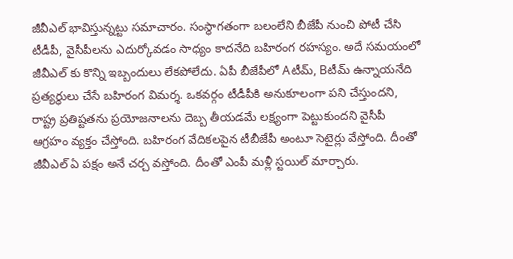జీవీఎల్ భావిస్తున్నట్టు సమాచారం. సంస్థాగతంగా బలంలేని బీజేపీ నుంచి పోటీ చేసి టీడీపీ, వైసీపీలను ఎదుర్కోవడం సాధ్యం కాదనేది బహిరంగ రహస్యం. అదే సమయంలో జీవీఎల్ కు కొన్ని ఇబ్బందులు లేకపోలేదు. ఏపీ బీజేపీలో Aటీమ్, Bటీమ్ ఉన్నాయనేది ప్రత్యర్ధులు చేసే బహిరంగ విమర్శ. ఒకవర్గం టీడీపీకి అనుకూలంగా పని చేస్తుందని, రాష్ట్ర ప్రతిష్టతను ప్రయోజనాలను దెబ్బ తీయడమే లక్ష్యంగా పెట్టుకుందని వైసీపీ ఆగ్రహం వ్యక్తం చేస్తోంది. బహిరంగ వేదికలపైన టీబీజేపీ అంటూ సెటైర్లు వేస్తోంది. దీంతో జీవీఎల్ ఏ పక్షం అనే చర్చ వస్తోంది. దీంతో ఎంపీ మళ్లీ స్టయిల్ మార్చారు.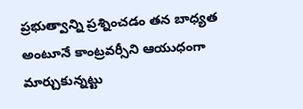ప్రభుత్వాన్ని ప్రశ్నించడం తన బాధ్యత అంటూనే కాంట్రవర్సీని ఆయుధంగా మార్చుకున్నట్టు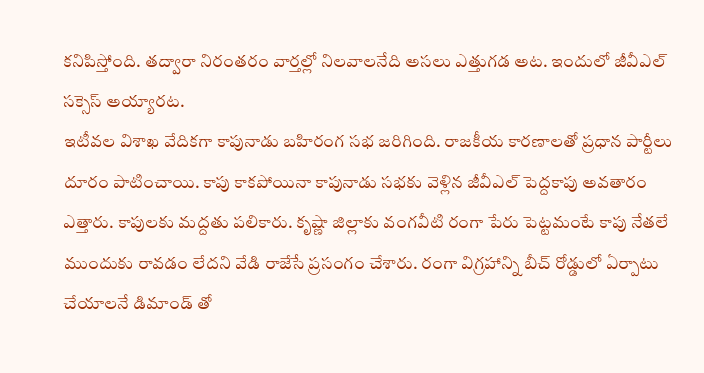కనిపిస్తోంది. తద్వారా నిరంతరం వార్తల్లో నిలవాలనేది అసలు ఎత్తుగడ అట. ఇందులో జీవీఎల్ సక్సెస్ అయ్యారట.
ఇటీవల విశాఖ వేదికగా కాపునాడు బహిరంగ సభ జరిగింది. రాజకీయ కారణాలతో ప్రధాన పార్టీలు దూరం పాటించాయి. కాపు కాకపోయినా కాపునాడు సభకు వెళ్లిన జీవీఎల్ పెద్దకాపు అవతారం ఎత్తారు. కాపులకు మద్దతు పలికారు. కృష్ణా జిల్లాకు వంగవీటి రంగా పేరు పెట్టమంటే కాపు నేతలే ముందుకు రావడం లేదని వేడి రాజేసే ప్రసంగం చేశారు. రంగా విగ్రహాన్ని బీచ్ రోడ్డులో ఏర్పాటు చేయాలనే డిమాండ్ తో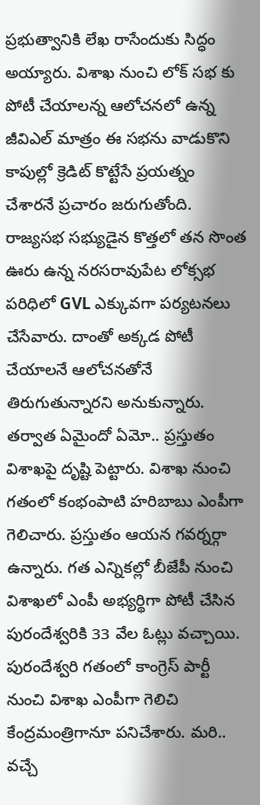ప్రభుత్వానికి లేఖ రాసేందుకు సిద్ధం అయ్యారు. విశాఖ నుంచి లోక్ సభ కు పోటీ చేయాలన్న ఆలోచనలో ఉన్న జీవిఎల్ మాత్రం ఈ సభను వాడుకొని కాపుల్లో క్రెడిట్ కొట్టేసే ప్రయత్నం చేశారనే ప్రచారం జరుగుతోంది.
రాజ్యసభ సభ్యుడైన కొత్తలో తన సొంత ఊరు ఉన్న నరసరావుపేట లోక్సభ పరిధిలో GVL ఎక్కువగా పర్యటనలు చేసేవారు. దాంతో అక్కడ పోటీ చేయాలనే ఆలోచనతోనే తిరుగుతున్నారని అనుకున్నారు. తర్వాత ఏమైందో ఏమో.. ప్రస్తుతం విశాఖపై దృష్టి పెట్టారు. విశాఖ నుంచి గతంలో కంభంపాటి హరిబాబు ఎంపీగా గెలిచారు. ప్రస్తుతం ఆయన గవర్నర్గా ఉన్నారు. గత ఎన్నికల్లో బీజేపీ నుంచి విశాఖలో ఎంపీ అభ్యర్థిగా పోటీ చేసిన పురందేశ్వరికి 33 వేల ఓట్లు వచ్చాయి. పురందేశ్వరి గతంలో కాంగ్రెస్ పార్టీ నుంచి విశాఖ ఎంపీగా గెలిచి కేంద్రమంత్రిగానూ పనిచేశారు. మరి.. వచ్చే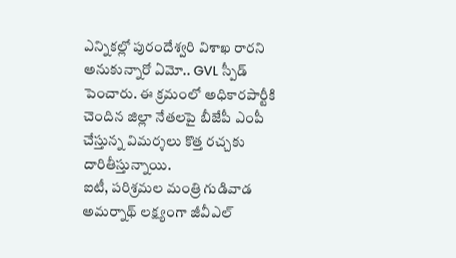ఎన్నికల్లో పురందేశ్వరి విశాఖ రారని అనుకున్నారో ఏమో.. GVL స్పీడ్ పెంచారు. ఈ క్రమంలో అధికారపార్టీకి చెందిన జిల్లా నేతలపై బీజేపీ ఎంపీ చేస్తున్న విమర్శలు కొత్త రచ్చకు దారితీస్తున్నాయి.
ఐటీ, పరిశ్రమల మంత్రి గుడివాడ అమర్నాథ్ లక్ష్యంగా జీవీఎల్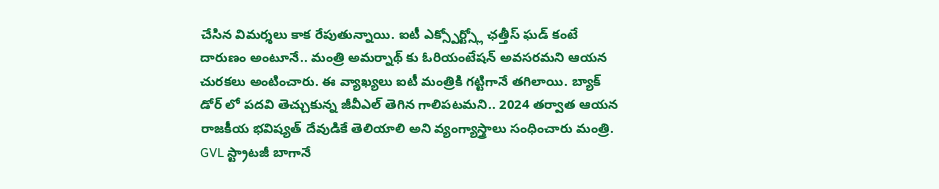చేసిన విమర్శలు కాక రేపుతున్నాయి. ఐటీ ఎక్స్పోర్ట్స్లో ఛత్తీస్ ఘడ్ కంటే దారుణం అంటూనే.. మంత్రి అమర్నాథ్ కు ఓరియంటేషన్ అవసరమని ఆయన చురకలు అంటించారు. ఈ వ్యాఖ్యలు ఐటీ మంత్రికి గట్టిగానే తగిలాయి. బ్యాక్ డోర్ లో పదవి తెచ్చుకున్న జీవీఎల్ తెగిన గాలిపటమని.. 2024 తర్వాత ఆయన రాజకీయ భవిష్యత్ దేవుడికే తెలియాలి అని వ్యంగ్యాస్త్రాలు సంధించారు మంత్రి. GVL స్ట్రాటజీ బాగానే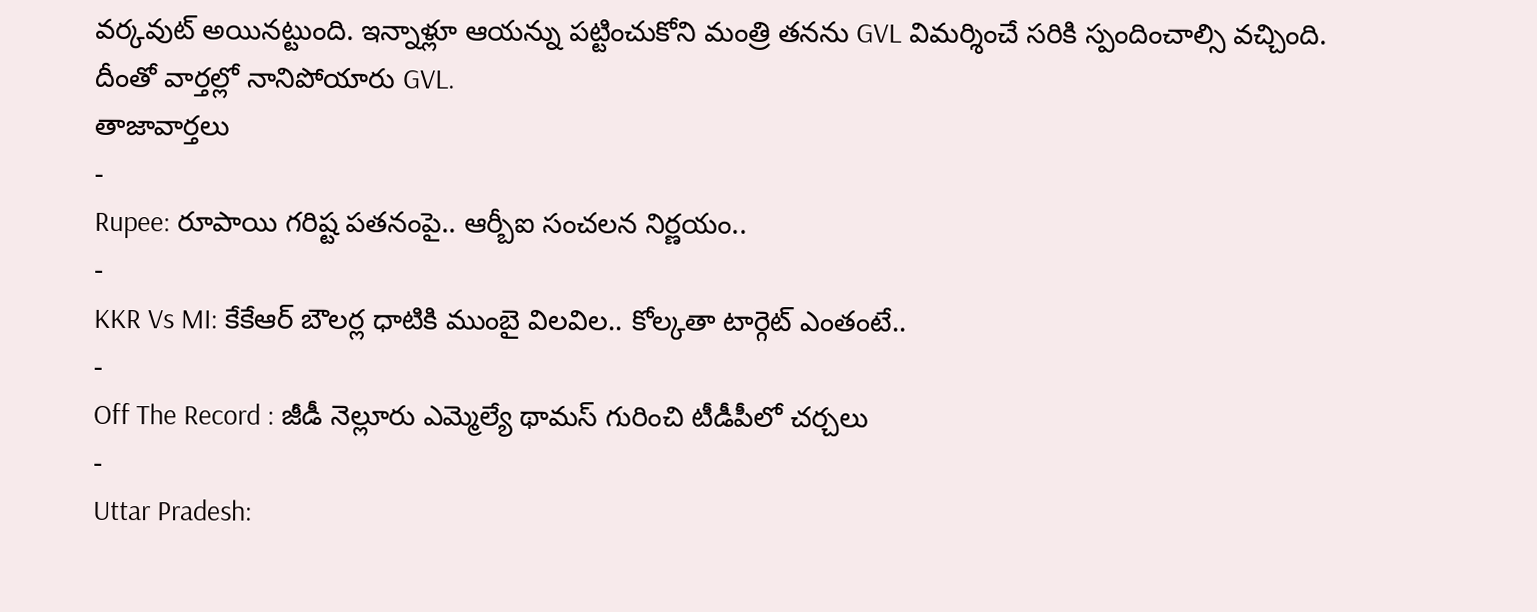వర్కవుట్ అయినట్టుంది. ఇన్నాళ్లూ ఆయన్ను పట్టించుకోని మంత్రి తనను GVL విమర్శించే సరికి స్పందించాల్సి వచ్చింది. దీంతో వార్తల్లో నానిపోయారు GVL.
తాజావార్తలు
-
Rupee: రూపాయి గరిష్ట పతనంపై.. ఆర్బీఐ సంచలన నిర్ణయం..
-
KKR Vs MI: కేకేఆర్ బౌలర్ల ధాటికి ముంబై విలవిల.. కోల్కతా టార్గెట్ ఎంతంటే..
-
Off The Record : జీడీ నెల్లూరు ఎమ్మెల్యే థామస్ గురించి టీడీపీలో చర్చలు
-
Uttar Pradesh: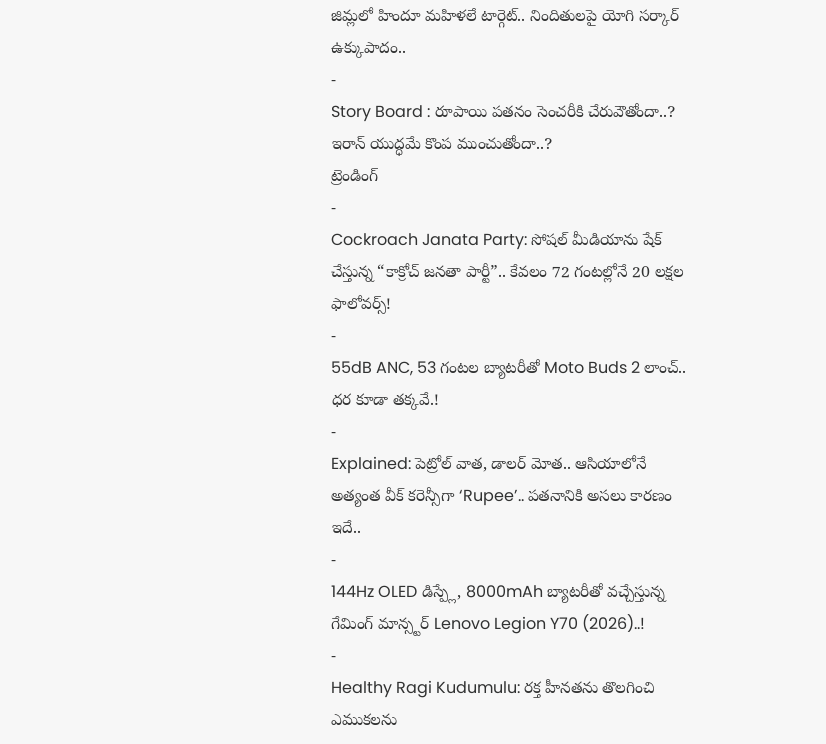జిమ్లలో హిందూ మహిళలే టార్గెట్.. నిందితులపై యోగి సర్కార్ ఉక్కుపాదం..
-
Story Board : రూపాయి పతనం సెంచరీకి చేరువౌతోందా..? ఇరాన్ యుద్ధమే కొంప ముంచుతోందా..?
ట్రెండింగ్
-
Cockroach Janata Party: సోషల్ మీడియాను షేక్ చేస్తున్న “కాక్రోచ్ జనతా పార్టీ”.. కేవలం 72 గంటల్లోనే 20 లక్షల ఫాలోవర్స్!
-
55dB ANC, 53 గంటల బ్యాటరీతో Moto Buds 2 లాంచ్.. ధర కూడా తక్కవే.!
-
Explained: పెట్రోల్ వాత, డాలర్ మోత.. ఆసియాలోనే అత్యంత వీక్ కరెన్సీగా ‘Rupee’.. పతనానికి అసలు కారణం ఇదే..
-
144Hz OLED డిస్ప్లే, 8000mAh బ్యాటరీతో వచ్చేస్తున్న గేమింగ్ మాన్స్టర్ Lenovo Legion Y70 (2026)..!
-
Healthy Ragi Kudumulu: రక్త హీనతను తొలగించి ఎముకలను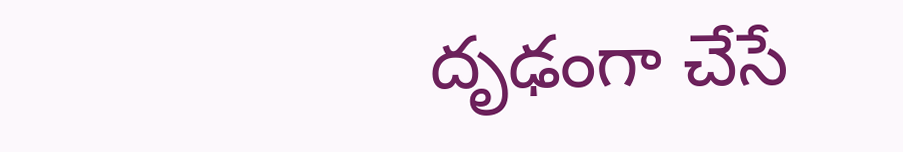దృఢంగా చేసే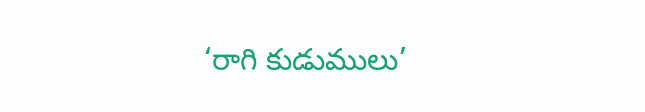‘రాగి కుడుములు’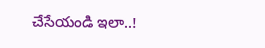చేసేయండి ఇలా..!